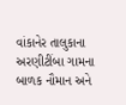વાંકાનેર તાલુકાના અરણીટીંબા ગામના બાળક નૌમાન અને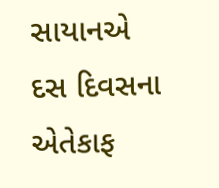સાયાનએ દસ દિવસના એતેકાફ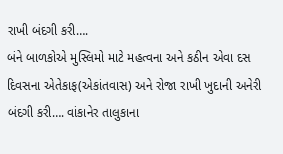રાખી બંદગી કરી….
બંને બાળકોએ મુસ્લિમો માટે મહત્વના અને કઠીન એવા દસ દિવસના એતેકાફ(એકાંતવાસ) અને રોજા રાખી ખુદાની અનેરી બંદગી કરી…. વાંકાનેર તાલુકાના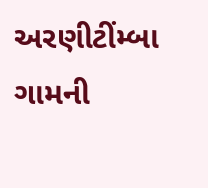અરણીટીંમ્બા ગામની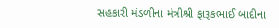સહકારી મંડળીના મંત્રીશ્રી ફારૂકભાઈ બાદીના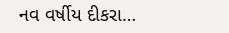નવ વર્ષીય દીકરા…